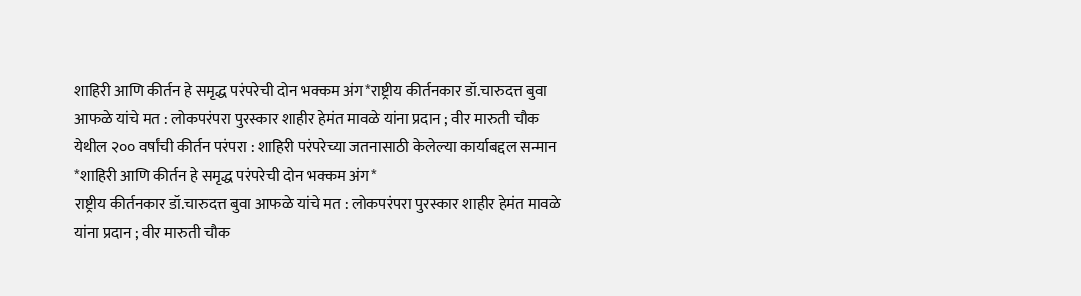शाहिरी आणि कीर्तन हे समृद्ध परंपरेची दोन भक्कम अंग*राष्ट्रीय कीर्तनकार डॉ.चारुदत्त बुवा आफळे यांचे मत : लोकपरंपरा पुरस्कार शाहीर हेमंत मावळे यांना प्रदान ; वीर मारुती चौक येथील २०० वर्षांची कीर्तन परंपरा : शाहिरी परंपरेच्या जतनासाठी केलेल्या कार्याबद्दल सन्मान
*शाहिरी आणि कीर्तन हे समृद्ध परंपरेची दोन भक्कम अंग*
राष्ट्रीय कीर्तनकार डॉ.चारुदत्त बुवा आफळे यांचे मत : लोकपरंपरा पुरस्कार शाहीर हेमंत मावळे यांना प्रदान ; वीर मारुती चौक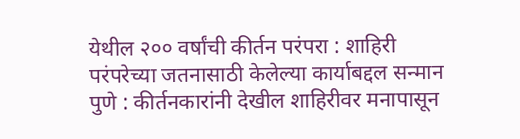येथील २०० वर्षांची कीर्तन परंपरा : शाहिरी परंपरेच्या जतनासाठी केलेल्या कार्याबद्दल सन्मान
पुणे : कीर्तनकारांनी देखील शाहिरीवर मनापासून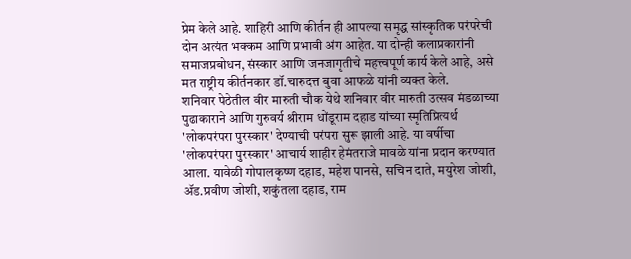प्रेम केले आहे. शाहिरी आणि कीर्तन ही आपल्या समृद्ध सांस्कृतिक परंपरेची दोन अत्यंत भक्कम आणि प्रभावी अंग आहेत. या दोन्ही कलाप्रकारांनी समाजप्रबोधन, संस्कार आणि जनजागृतीचे महत्त्वपूर्ण कार्य केले आहे, असे मत राष्ट्रीय कीर्तनकार डॉ.चारुदत्त बुवा आफळे यांनी व्यक्त केले.
शनिवार पेठेतील वीर मारुती चौक येथे शनिवार वीर मारुती उत्सव मंडळाच्या पुढाकाराने आणि गुरुवर्य श्रीराम धोंडूराम दहाड यांच्या स्मृतिप्रित्यर्थ 'लोकपरंपरा पुरस्कार' देण्याची परंपरा सुरू झाली आहे. या वर्षीचा 'लोकपरंपरा पुरस्कार' आचार्य शाहीर हेमंतराजे मावळे यांना प्रदान करण्यात आला. यावेळी गोपालकृष्ण दहाड, महेश पानसे, सचिन दाते, मयुरेश जोशी, ॲड.प्रवीण जोशी, शकुंतला दहाड, राम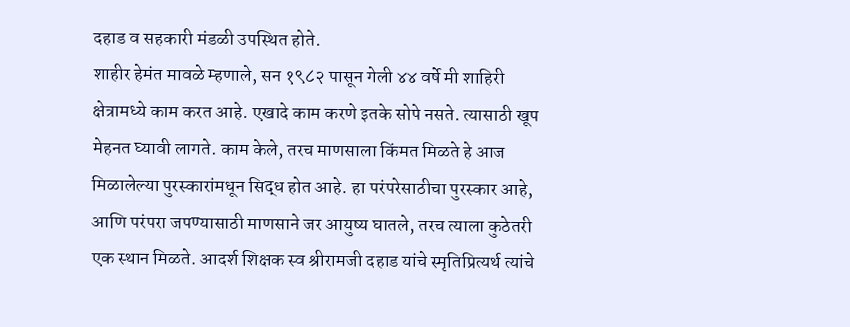दहाड व सहकारी मंडळी उपस्थित होते.
शाहीर हेमंत मावळे म्हणाले, सन १९८२ पासून गेली ४४ वर्षे मी शाहिरी क्षेत्रामध्ये काम करत आहे. एखादे काम करणे इतके सोपे नसते. त्यासाठी खूप मेहनत घ्यावी लागते. काम केले, तरच माणसाला किंमत मिळते हे आज मिळालेल्या पुरस्कारांमधून सिद्ध होत आहे. हा परंपरेसाठीचा पुरस्कार आहे, आणि परंपरा जपण्यासाठी माणसाने जर आयुष्य घातले, तरच त्याला कुठेतरी एक स्थान मिळते. आदर्श शिक्षक स्व श्रीरामजी दहाड यांचे स्मृतिप्रित्यर्थ त्यांचे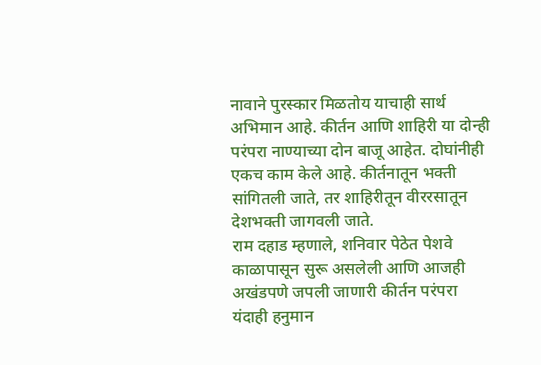नावाने पुरस्कार मिळतोय याचाही सार्थ अभिमान आहे. कीर्तन आणि शाहिरी या दोन्ही परंपरा नाण्याच्या दोन बाजू आहेत. दोघांनीही एकच काम केले आहे. कीर्तनातून भक्ती सांगितली जाते, तर शाहिरीतून वीररसातून देशभक्ती जागवली जाते.
राम दहाड म्हणाले, शनिवार पेठेत पेशवे काळापासून सुरू असलेली आणि आजही अखंडपणे जपली जाणारी कीर्तन परंपरा यंदाही हनुमान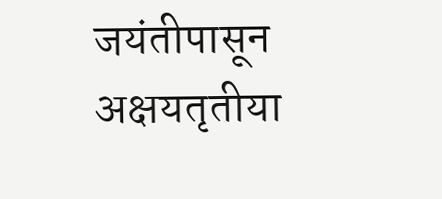जयंतीपासून अक्षयतृतीया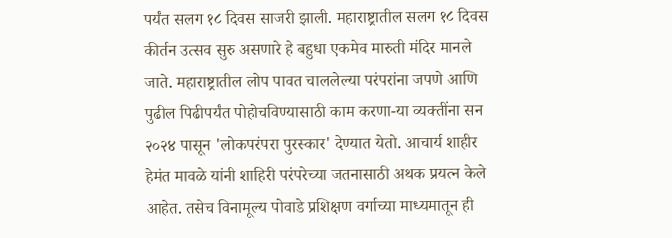पर्यंत सलग १८ दिवस साजरी झाली. महाराष्ट्रातील सलग १८ दिवस कीर्तन उत्सव सुरु असणारे हे बहुधा एकमेव मारुती मंदिर मानले जाते. महाराष्ट्रातील लोप पावत चाललेल्या परंपरांना जपणे आणि पुढील पिढीपर्यंत पोहोचविण्यासाठी काम करणा-या व्यक्तींना सन २०२४ पासून 'लोकपरंपरा पुरस्कार' देण्यात येतो. आचार्य शाहीर हेमंत मावळे यांनी शाहिरी परंपरेच्या जतनासाठी अथक प्रयत्न केले आहेत. तसेच विनामूल्य पोवाडे प्रशिक्षण वर्गाच्या माध्यमातून ही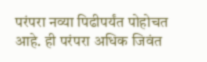परंपरा नव्या पिढीपर्यंत पोहोचत आहे. ही परंपरा अधिक जिवंत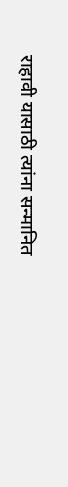राहावी यासाठी त्यांना सन्मानित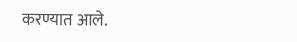करण्यात आले.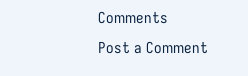Comments
Post a Comment